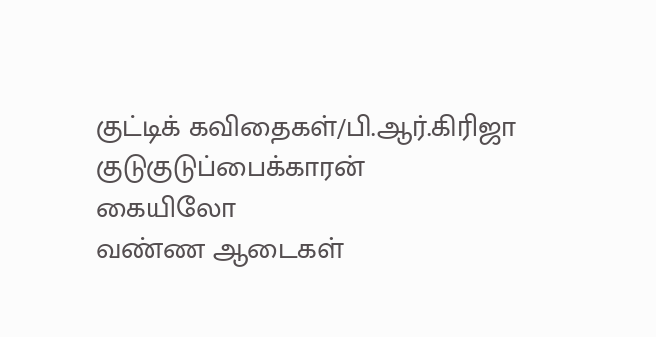குட்டிக் கவிதைகள்/பி.ஆர்.கிரிஜா
குடுகுடுப்பைக்காரன்
கையிலோ
வண்ண ஆடைகள்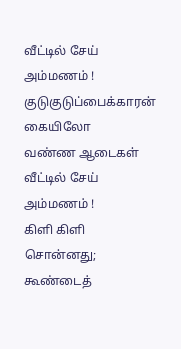வீட்டில் சேய் அம்மணம் !
குடுகுடுப்பைக்காரன்
கையிலோ
வண்ண ஆடைகள்
வீட்டில் சேய் அம்மணம் !
கிளி கிளி சொன்னது; கூண்டைத்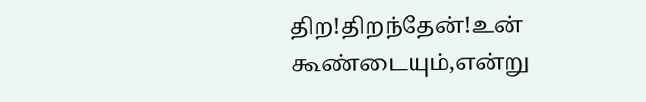திற!திறந்தேன்!உன் கூண்டையும்,என்று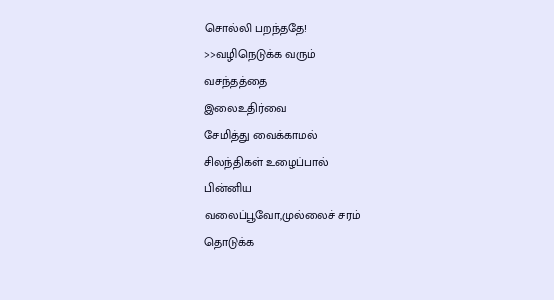சொல்லி பறந்ததே!
>>வழிநெடுக்க வரும்
வசந்தத்தை
இலைஉதிர்வை
சேமித்து வைக்காமல்
சிலந்திகள் உழைப்பால்
பின்னிய
வலைப்பூவோ,முல்லைச் சரம்
தொடுக்க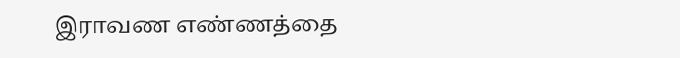இராவண எண்ணத்தை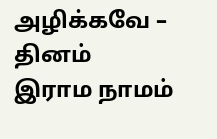அழிக்கவே – தினம்
இராம நாமம்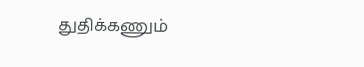துதிக்கணும்